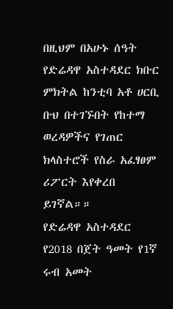በዚህም በአሁኑ ሰዓት የድሬዳዋ አስተዳደር ክቡር ምክትል ከንቲባ አቶ ሀርቢ ቡህ በተገኙበት የከተማ ወረዳዎችና የገጠር ክላስተሮች የስራ አፈፃፀም ሪፖርት እየቀረበ ይገኛል።።
የድሬዳዋ አስተዳደር የ2018 በጀት ዓመት የ1ኛ ሩብ አመት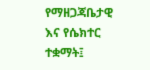የማዘጋጃቤታዊ እና የሴክተር ተቋማት፤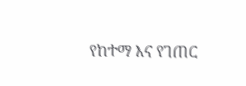የከተማ እና የገጠር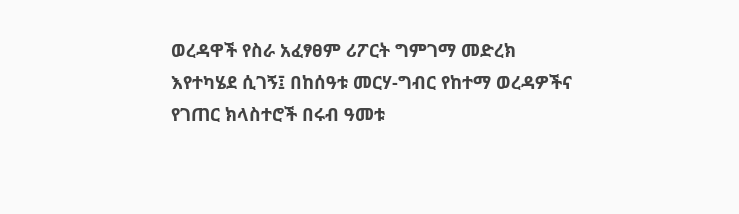ወረዳዋች የስራ አፈፃፀም ሪፖርት ግምገማ መድረክ እየተካሄደ ሲገኝ፤ በከሰዓቱ መርሃ-ግብር የከተማ ወረዳዎችና የገጠር ክላስተሮች በሩብ ዓመቱ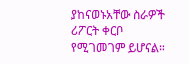ያከናወኑአቸው ስራዎች ሪፖርት ቀርቦ የሚገመገም ይሆናል።